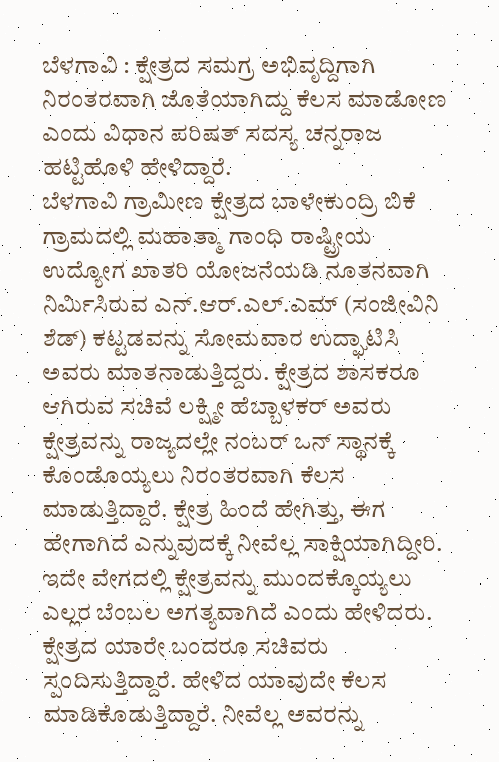ಬೆಳಗಾವಿ : ಕ್ಷೇತ್ರದ ಸಮಗ್ರ ಅಭಿವೃದ್ದಿಗಾಗಿ ನಿರಂತರವಾಗಿ ಜೊತೆಯಾಗಿದ್ದು ಕೆಲಸ ಮಾಡೋಣ ಎಂದು ವಿಧಾನ ಪರಿಷತ್ ಸದಸ್ಯ ಚನ್ನರಾಜ ಹಟ್ಟಿಹೊಳಿ ಹೇಳಿದ್ದಾರೆ.
ಬೆಳಗಾವಿ ಗ್ರಾಮೀಣ ಕ್ಷೇತ್ರದ ಬಾಳೇಕುಂದ್ರಿ ಬಿಕೆ ಗ್ರಾಮದಲ್ಲಿ ಮಹಾತ್ಮಾ ಗಾಂಧಿ ರಾಷ್ಟ್ರೀಯ ಉದ್ಯೋಗ ಖಾತರಿ ಯೋಜನೆಯಡಿ ನೂತನವಾಗಿ ನಿರ್ಮಿಸಿರುವ ಎನ್.ಆರ್.ಎಲ್.ಎಮ್ (ಸಂಜೀವಿನಿ ಶೆಡ್) ಕಟ್ಟಡವನ್ನು ಸೋಮವಾರ ಉದ್ಘಾಟಿಸಿ ಅವರು ಮಾತನಾಡುತ್ತಿದ್ದರು. ಕ್ಷೇತ್ರದ ಶಾಸಕರೂ ಆಗಿರುವ ಸಚಿವೆ ಲಕ್ಷ್ಮೀ ಹೆಬ್ಬಾಳಕರ್ ಅವರು ಕ್ಷೇತ್ರವನ್ನು ರಾಜ್ಯದಲ್ಲೇ ನಂಬರ್ ಒನ್ ಸ್ಥಾನಕ್ಕೆ ಕೊಂಡೊಯ್ಯಲು ನಿರಂತರವಾಗಿ ಕೆಲಸ ಮಾಡುತ್ತಿದ್ದಾರೆ. ಕ್ಷೇತ್ರ ಹಿಂದೆ ಹೇಗಿತ್ತು, ಈಗ ಹೇಗಾಗಿದೆ ಎನ್ನುವುದಕ್ಕೆ ನೀವೆಲ್ಲ ಸಾಕ್ಷಿಯಾಗಿದ್ದೀರಿ. ಇದೇ ವೇಗದಲ್ಲಿ ಕ್ಷೇತ್ರವನ್ನು ಮುಂದಕ್ಕೊಯ್ಯಲು ಎಲ್ಲರ ಬೆಂಬಲ ಅಗತ್ಯವಾಗಿದೆ ಎಂದು ಹೇಳಿದರು.
ಕ್ಷೇತ್ರದ ಯಾರೇ ಬಂದರೂ ಸಚಿವರು ಸ್ಪಂದಿಸುತ್ತಿದ್ದಾರೆ. ಹೇಳಿದ ಯಾವುದೇ ಕೆಲಸ ಮಾಡಿಕೊಡುತ್ತಿದ್ದಾರೆ. ನೀವೆಲ್ಲ ಅವರನ್ನು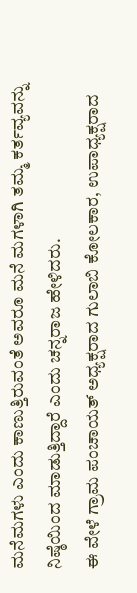ಮನೆಮಗಳು ಎಂದು ಕಾಣುತ್ತಿರುವಂತೆ ಅವರೂ ಮನೆ ಮಗಳಾಗಿ ತಮ್ಮ ಕರ್ತವ್ಯವನ್ನು ನಿಷ್ಠೆಯಿಂದ ಮಾಡುತ್ತಿದ್ದಾರೆ ಎಂದು ಚನ್ನರಾಜ ಹೇಳಿದರು.
ಈ ವೇಳೆ ಗ್ರಾಮ ಪಂಚಾಯತ್ ಅಧ್ಯಕ್ಷರಾದ ಗುಲಾಬಿ ಕೋಲಕಾರ, ಉಪಾಧ್ಯಕ್ಷರಾದ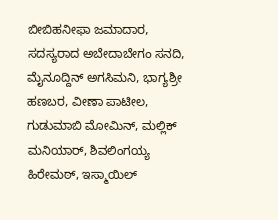ಬೀಬಿಹನೀಫಾ ಜಮಾದಾರ, ಸದಸ್ಯರಾದ ಅಬೇದಾಬೇಗಂ ಸನದಿ, ಮೈನೂದ್ದಿನ್ ಅಗಸಿಮನಿ, ಭಾಗ್ಯಶ್ರೀ ಹಣಬರ, ವೀಣಾ ಪಾಟೀಲ, ಗುಡುಮಾಬಿ ಮೋಮಿನ್, ಮಲ್ಲಿಕ್ ಮನಿಯಾರ್, ಶಿವಲಿಂಗಯ್ಯ ಹಿರೇಮಠ್, ಇಸ್ಮಾಯಿಲ್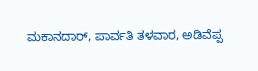ಮಕಾನದಾರ್, ಪಾರ್ವತಿ ತಳವಾರ, ಅಡಿವೆಪ್ಪ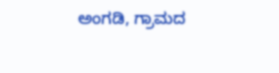ಅಂಗಡಿ, ಗ್ರಾಮದ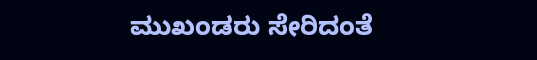ಮುಖಂಡರು ಸೇರಿದಂತೆ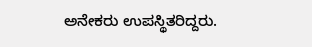ಅನೇಕರು ಉಪಸ್ಥಿತರಿದ್ದರು.